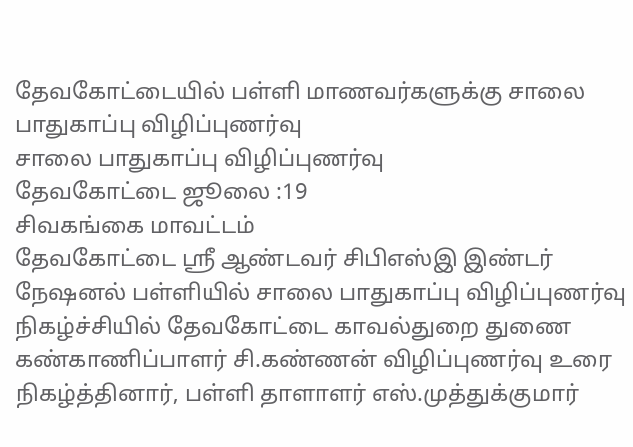தேவகோட்டையில் பள்ளி மாணவர்களுக்கு சாலை பாதுகாப்பு விழிப்புணர்வு
சாலை பாதுகாப்பு விழிப்புணர்வு
தேவகோட்டை ஜூலை :19
சிவகங்கை மாவட்டம்
தேவகோட்டை ஸ்ரீ ஆண்டவர் சிபிஎஸ்இ இண்டர் நேஷனல் பள்ளியில் சாலை பாதுகாப்பு விழிப்புணர்வு நிகழ்ச்சியில் தேவகோட்டை காவல்துறை துணை கண்காணிப்பாளர் சி.கண்ணன் விழிப்புணர்வு உரை நிகழ்த்தினார், பள்ளி தாளாளர் எஸ்.முத்துக்குமார்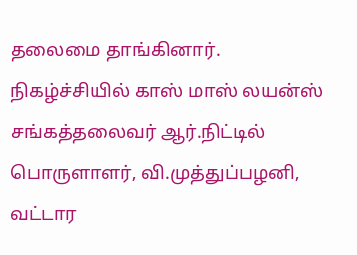தலைமை தாங்கினார். நிகழ்ச்சியில் காஸ் மாஸ் லயன்ஸ் சங்கத்தலைவர் ஆர்.நிட்டில் பொருளாளர், வி.முத்துப்பழனி, வட்டார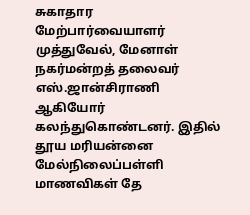சுகாதார மேற்பார்வையாளர் முத்துவேல், மேனாள் நகர்மன்றத் தலைவர் எஸ்.ஜான்சிராணி ஆகியோர் கலந்துகொண்டனர். இதில் தூய மரியன்னை மேல்நிலைப்பள்ளி மாணவிகள் தே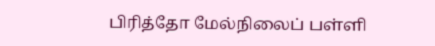பிரித்தோ மேல்நிலைப் பள்ளி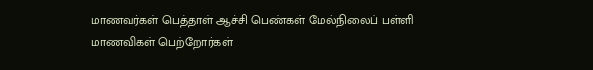மாணவர்கள் பெத்தாள் ஆச்சி பெண்கள் மேல்நிலைப் பள்ளி மாணவிகள் பெற்றோர்கள்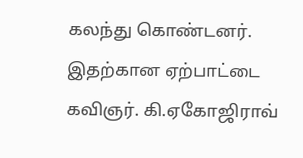கலந்து கொண்டனர். இதற்கான ஏற்பாட்டை கவிஞர். கி.ஏகோஜிராவ்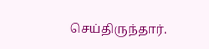செய்திருந்தார்.